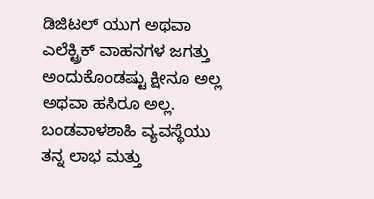ಡಿಜಿಟಲ್ ಯುಗ ಅಥವಾ ಎಲೆಕ್ಟ್ರಿಕ್ ವಾಹನಗಳ ಜಗತ್ತು ಅಂದುಕೊಂಡಷ್ಟು ಕ್ಷೀನೂ ಅಲ್ಲ ಅಥವಾ ಹಸಿರೂ ಅಲ್ಲ. ಬಂಡವಾಳಶಾಹಿ ವ್ಯವಸ್ಥೆಯು ತನ್ನ ಲಾಭ ಮತ್ತು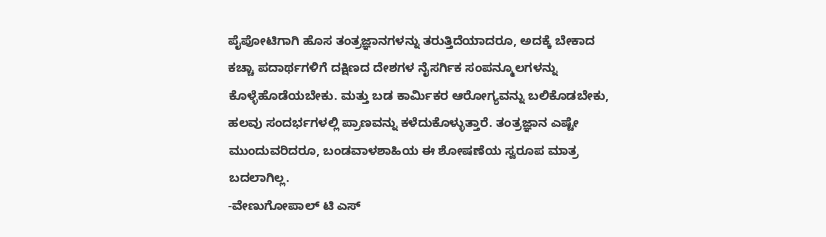ಪೈಪೋಟಿಗಾಗಿ ಹೊಸ ತಂತ್ರಜ್ಞಾನಗಳನ್ನು ತರುತ್ತಿದೆಯಾದರೂ, ಅದಕ್ಕೆ ಬೇಕಾದ ಕಚ್ಚಾ ಪದಾರ್ಥಗಳಿಗೆ ದಕ್ಷಿಣದ ದೇಶಗಳ ನೈಸರ್ಗಿಕ ಸಂಪನ್ಮೂಲಗಳನ್ನು ಕೊಳ್ಳೆಹೊಡೆಯಬೇಕು. ಮತ್ತು ಬಡ ಕಾರ್ಮಿಕರ ಆರೋಗ್ಯವನ್ನು ಬಲಿಕೊಡಬೇಕು, ಹಲವು ಸಂದರ್ಭಗಳಲ್ಲಿ ಪ್ರಾಣವನ್ನು ಕಳೆದುಕೊಳ್ಳುತ್ತಾರೆ. ತಂತ್ರಜ್ಞಾನ ಎಷ್ಟೇ ಮುಂದುವರಿದರೂ, ಬಂಡವಾಳಶಾಹಿಯ ಈ ಶೋಷಣೆಯ ಸ್ವರೂಪ ಮಾತ್ರ ಬದಲಾಗಿಲ್ಲ.
-ವೇಣುಗೋಪಾಲ್ ಟಿ ಎಸ್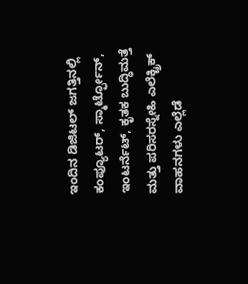ಇಂದಿನ ಡಿಜಿಟಲ್ ಜಗತ್ತಿನಲ್ಲಿ ಕಂಪ್ಯೂಟರ್, ಸ್ಮಾರ್ಟ್ಫೋನ್, ಇಂಟರ್ನೆಟ್, ಕೃತಕ ಬುದ್ಧಿಮತ್ತೆ ಮತ್ತು ಪರಿಸರಸ್ನೇಹಿ ಎಲೆಕ್ಟ್ರಿಕ್ ವಾಹನಗಳು ಎಲ್ಲೆಡೆ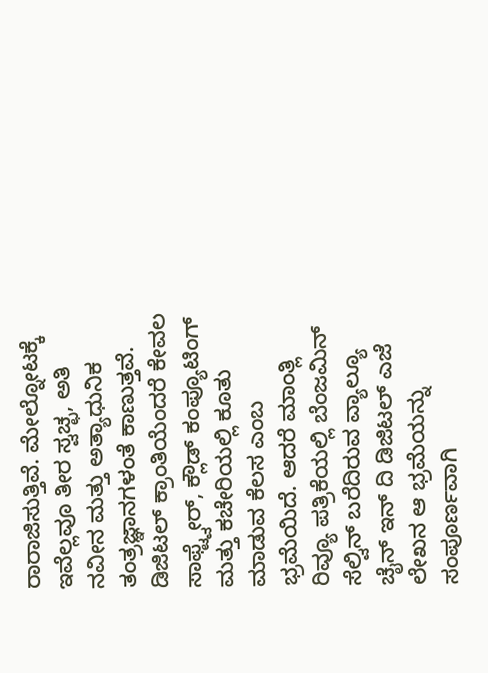ರಾರಾಜಿಸುತ್ತಿವೆ. ಮೇಲ್ನೋಟಕ್ಕೆ ಇವೆಲ್ಲವೂ ತೀರ ಸ್ವಚ್ಛ, ಅತಿ ನವೀನ ಮತ್ತು ಅತ್ಯಾಧುನಿಕ ತಂತ್ರಜ್ಞಾನಗಳಂತೆ ಕಾಣುತ್ತವೆ. ಡಿಜಿಟಲ್ ಕ್ರಾಂತಿಯೆಂದರೆ ಕೇವಲ ಸಾಫ್ಟ್ವೇರ್, ಕ್ಲೌಡ್ ಕಂಪ್ಯೂಟಿಂಗ್ ಮತ್ತು ಕಚೇರಿಯಲ್ಲಿ ಕೂತು ಮಾಡುವ ಕೆಲಸ ಎಂಬ ಭ್ರಮೆಯಿದೆ. ಆದರೆ ಮಾಂತ್ಲಿ ರಿವ್ಯೂ ಪತ್ರಿಕೆಯಲ್ಲಿ ಬೆಂಜಮಿನ್ ಸೆಲ್ವಿನ್ ಬರೆದಿರುವ ವ್ಯಾಲ್ಯೂ ಚೈನ್ ಇನ್ ದಿ ಡಿಜಿಟಲ್ ಎಜೆ ಲೇಖನ ಆ ಭ್ರಮೆಯನ್ನು ಸಂಪೂರ್ಣವಾಗಿ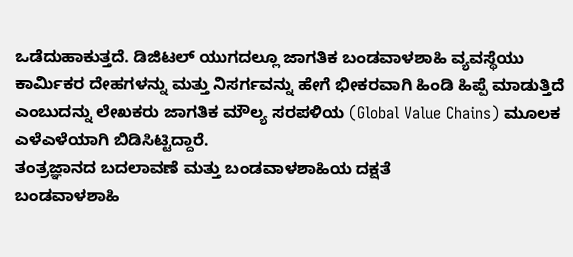ಒಡೆದುಹಾಕುತ್ತದೆ. ಡಿಜಿಟಲ್ ಯುಗದಲ್ಲೂ ಜಾಗತಿಕ ಬಂಡವಾಳಶಾಹಿ ವ್ಯವಸ್ಥೆಯು ಕಾರ್ಮಿಕರ ದೇಹಗಳನ್ನು ಮತ್ತು ನಿಸರ್ಗವನ್ನು ಹೇಗೆ ಭೀಕರವಾಗಿ ಹಿಂಡಿ ಹಿಪ್ಪೆ ಮಾಡುತ್ತಿದೆ ಎಂಬುದನ್ನು ಲೇಖಕರು ಜಾಗತಿಕ ಮೌಲ್ಯ ಸರಪಳಿಯ (Global Value Chains) ಮೂಲಕ ಎಳೆಎಳೆಯಾಗಿ ಬಿಡಿಸಿಟ್ಟಿದ್ದಾರೆ.
ತಂತ್ರಜ್ಞಾನದ ಬದಲಾವಣೆ ಮತ್ತು ಬಂಡವಾಳಶಾಹಿಯ ದಕ್ಷತೆ
ಬಂಡವಾಳಶಾಹಿ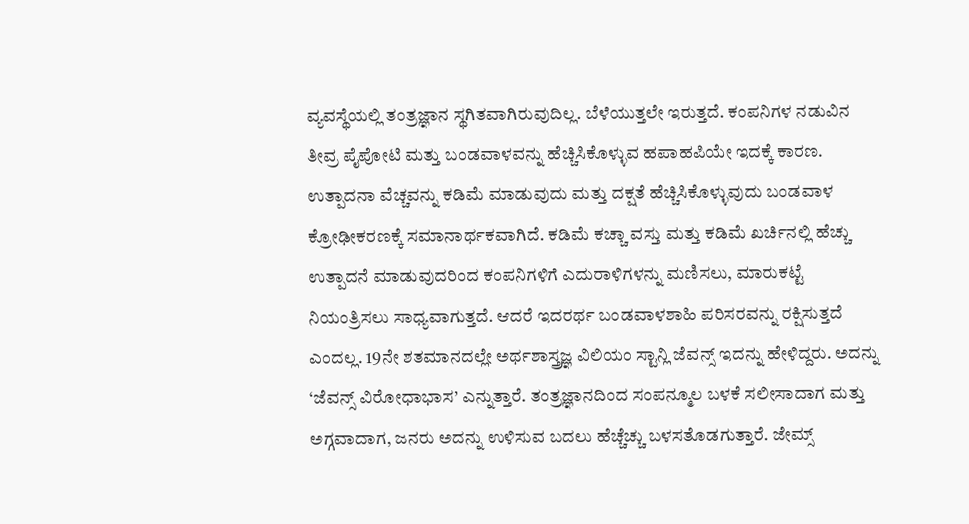ವ್ಯವಸ್ಥೆಯಲ್ಲಿ ತಂತ್ರಜ್ಞಾನ ಸ್ಥಗಿತವಾಗಿರುವುದಿಲ್ಲ. ಬೆಳೆಯುತ್ತಲೇ ಇರುತ್ತದೆ. ಕಂಪನಿಗಳ ನಡುವಿನ ತೀವ್ರ ಪೈಪೋಟಿ ಮತ್ತು ಬಂಡವಾಳವನ್ನು ಹೆಚ್ಚಿಸಿಕೊಳ್ಳುವ ಹಪಾಹಪಿಯೇ ಇದಕ್ಕೆ ಕಾರಣ. ಉತ್ಪಾದನಾ ವೆಚ್ಚವನ್ನು ಕಡಿಮೆ ಮಾಡುವುದು ಮತ್ತು ದಕ್ಷತೆ ಹೆಚ್ಚಿಸಿಕೊಳ್ಳುವುದು ಬಂಡವಾಳ ಕ್ರೋಢೀಕರಣಕ್ಕೆ ಸಮಾನಾರ್ಥಕವಾಗಿದೆ. ಕಡಿಮೆ ಕಚ್ಚಾ ವಸ್ತು ಮತ್ತು ಕಡಿಮೆ ಖರ್ಚಿನಲ್ಲಿ ಹೆಚ್ಚು ಉತ್ಪಾದನೆ ಮಾಡುವುದರಿಂದ ಕಂಪನಿಗಳಿಗೆ ಎದುರಾಳಿಗಳನ್ನು ಮಣಿಸಲು, ಮಾರುಕಟ್ಟೆ ನಿಯಂತ್ರಿಸಲು ಸಾಧ್ಯವಾಗುತ್ತದೆ. ಆದರೆ ಇದರರ್ಥ ಬಂಡವಾಳಶಾಹಿ ಪರಿಸರವನ್ನು ರಕ್ಷಿಸುತ್ತದೆ ಎಂದಲ್ಲ. 19ನೇ ಶತಮಾನದಲ್ಲೇ ಅರ್ಥಶಾಸ್ತ್ರಜ್ಞ ವಿಲಿಯಂ ಸ್ಟಾನ್ಲಿ ಜೆವನ್ಸ್ ಇದನ್ನು ಹೇಳಿದ್ದರು. ಅದನ್ನು ‘ಜೆವನ್ಸ್ ವಿರೋಧಾಭಾಸ’ ಎನ್ನುತ್ತಾರೆ. ತಂತ್ರಜ್ಞಾನದಿಂದ ಸಂಪನ್ಮೂಲ ಬಳಕೆ ಸಲೀಸಾದಾಗ ಮತ್ತು ಅಗ್ಗವಾದಾಗ, ಜನರು ಅದನ್ನು ಉಳಿಸುವ ಬದಲು ಹೆಚ್ಚೆಚ್ಚು ಬಳಸತೊಡಗುತ್ತಾರೆ. ಜೇಮ್ಸ್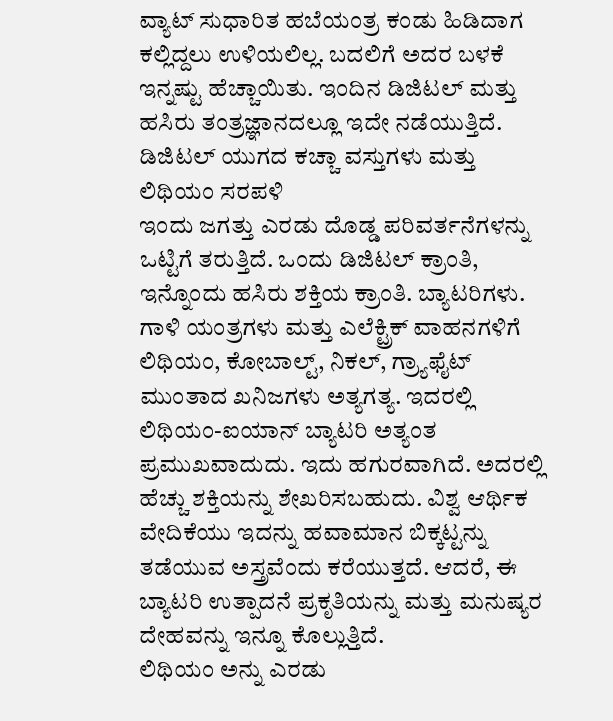ವ್ಯಾಟ್ ಸುಧಾರಿತ ಹಬೆಯಂತ್ರ ಕಂಡು ಹಿಡಿದಾಗ ಕಲ್ಲಿದ್ದಲು ಉಳಿಯಲಿಲ್ಲ. ಬದಲಿಗೆ ಅದರ ಬಳಕೆ ಇನ್ನಷ್ಟು ಹೆಚ್ಚಾಯಿತು. ಇಂದಿನ ಡಿಜಿಟಲ್ ಮತ್ತು ಹಸಿರು ತಂತ್ರಜ್ಞಾನದಲ್ಲೂ ಇದೇ ನಡೆಯುತ್ತಿದೆ.
ಡಿಜಿಟಲ್ ಯುಗದ ಕಚ್ಚಾ ವಸ್ತುಗಳು ಮತ್ತು ಲಿಥಿಯಂ ಸರಪಳಿ
ಇಂದು ಜಗತ್ತು ಎರಡು ದೊಡ್ಡ ಪರಿವರ್ತನೆಗಳನ್ನು ಒಟ್ಟಿಗೆ ತರುತ್ತಿದೆ. ಒಂದು ಡಿಜಿಟಲ್ ಕ್ರಾಂತಿ, ಇನ್ನೊಂದು ಹಸಿರು ಶಕ್ತಿಯ ಕ್ರಾಂತಿ. ಬ್ಯಾಟರಿಗಳು. ಗಾಳಿ ಯಂತ್ರಗಳು ಮತ್ತು ಎಲೆಕ್ಟ್ರಿಕ್ ವಾಹನಗಳಿಗೆ ಲಿಥಿಯಂ, ಕೋಬಾಲ್ಟ್, ನಿಕಲ್, ಗ್ರ್ಯಾಫೈಟ್ ಮುಂತಾದ ಖನಿಜಗಳು ಅತ್ಯಗತ್ಯ. ಇದರಲ್ಲಿ ಲಿಥಿಯಂ-ಐಯಾನ್ ಬ್ಯಾಟರಿ ಅತ್ಯಂತ ಪ್ರಮುಖವಾದುದು. ಇದು ಹಗುರವಾಗಿದೆ. ಅದರಲ್ಲಿ ಹೆಚ್ಚು ಶಕ್ತಿಯನ್ನು ಶೇಖರಿಸಬಹುದು. ವಿಶ್ವ ಆರ್ಥಿಕ ವೇದಿಕೆಯು ಇದನ್ನು ಹವಾಮಾನ ಬಿಕ್ಕಟ್ಟನ್ನು ತಡೆಯುವ ಅಸ್ತ್ರವೆಂದು ಕರೆಯುತ್ತದೆ. ಆದರೆ, ಈ ಬ್ಯಾಟರಿ ಉತ್ಪಾದನೆ ಪ್ರಕೃತಿಯನ್ನು ಮತ್ತು ಮನುಷ್ಯರ ದೇಹವನ್ನು ಇನ್ನೂ ಕೊಲ್ಲುತ್ತಿದೆ.
ಲಿಥಿಯಂ ಅನ್ನು ಎರಡು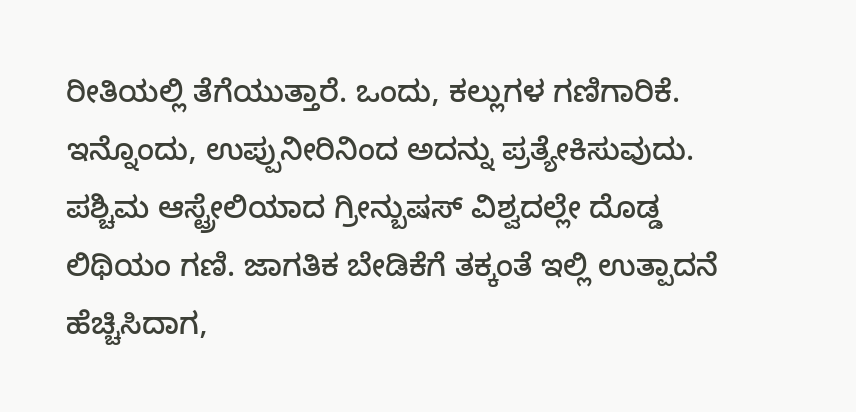ರೀತಿಯಲ್ಲಿ ತೆಗೆಯುತ್ತಾರೆ. ಒಂದು, ಕಲ್ಲುಗಳ ಗಣಿಗಾರಿಕೆ. ಇನ್ನೊಂದು, ಉಪ್ಪುನೀರಿನಿಂದ ಅದನ್ನು ಪ್ರತ್ಯೇಕಿಸುವುದು. ಪಶ್ಚಿಮ ಆಸ್ಟ್ರೇಲಿಯಾದ ಗ್ರೀನ್ಬುಷಸ್ ವಿಶ್ವದಲ್ಲೇ ದೊಡ್ಡ ಲಿಥಿಯಂ ಗಣಿ. ಜಾಗತಿಕ ಬೇಡಿಕೆಗೆ ತಕ್ಕಂತೆ ಇಲ್ಲಿ ಉತ್ಪಾದನೆ ಹೆಚ್ಚಿಸಿದಾಗ,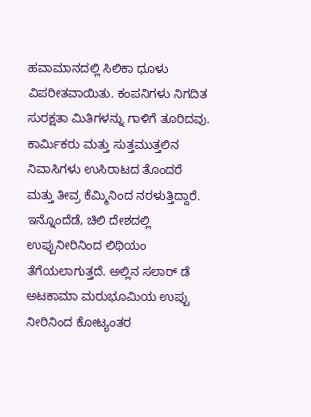ಹವಾಮಾನದಲ್ಲಿ ಸಿಲಿಕಾ ಧೂಳು ವಿಪರೀತವಾಯಿತು. ಕಂಪನಿಗಳು ನಿಗದಿತ ಸುರಕ್ಷತಾ ಮಿತಿಗಳನ್ನು ಗಾಳಿಗೆ ತೂರಿದವು. ಕಾರ್ಮಿಕರು ಮತ್ತು ಸುತ್ತಮುತ್ತಲಿನ ನಿವಾಸಿಗಳು ಉಸಿರಾಟದ ತೊಂದರೆ ಮತ್ತು ತೀವ್ರ ಕೆಮ್ಮಿನಿಂದ ನರಳುತ್ತಿದ್ದಾರೆ.
ಇನ್ನೊಂದೆಡೆ, ಚಿಲಿ ದೇಶದಲ್ಲಿ ಉಪ್ಪುನೀರಿನಿಂದ ಲಿಥಿಯಂ ತೆಗೆಯಲಾಗುತ್ತದೆ. ಅಲ್ಲಿನ ಸಲಾರ್ ಡೆ ಅಟಕಾಮಾ ಮರುಭೂಮಿಯ ಉಪ್ಪು ನೀರಿನಿಂದ ಕೋಟ್ಯಂತರ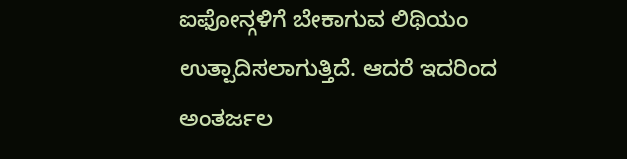ಐಫೋನ್ಗಳಿಗೆ ಬೇಕಾಗುವ ಲಿಥಿಯಂ ಉತ್ಪಾದಿಸಲಾಗುತ್ತಿದೆ. ಆದರೆ ಇದರಿಂದ ಅಂತರ್ಜಲ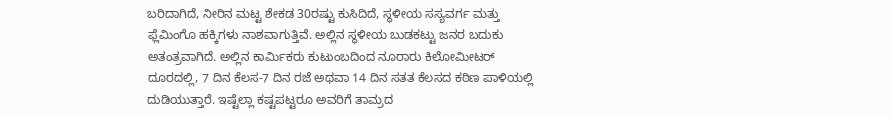ಬರಿದಾಗಿದೆ, ನೀರಿನ ಮಟ್ಟ ಶೇಕಡ 30ರಷ್ಟು ಕುಸಿದಿದೆ, ಸ್ಥಳೀಯ ಸಸ್ಯವರ್ಗ ಮತ್ತು ಫ್ಲೆಮಿಂಗೊ ಹಕ್ಕಿಗಳು ನಾಶವಾಗುತ್ತಿವೆ. ಅಲ್ಲಿನ ಸ್ಥಳೀಯ ಬುಡಕಟ್ಟು ಜನರ ಬದುಕು ಅತಂತ್ರವಾಗಿದೆ. ಅಲ್ಲಿನ ಕಾರ್ಮಿಕರು ಕುಟುಂಬದಿಂದ ನೂರಾರು ಕಿಲೋಮೀಟರ್ ದೂರದಲ್ಲಿ, 7 ದಿನ ಕೆಲಸ-7 ದಿನ ರಜೆ ಅಥವಾ 14 ದಿನ ಸತತ ಕೆಲಸದ ಕಠಿಣ ಪಾಳಿಯಲ್ಲಿ ದುಡಿಯುತ್ತಾರೆ. ಇಷ್ಟೆಲ್ಲಾ ಕಷ್ಟಪಟ್ಟರೂ ಅವರಿಗೆ ತಾಮ್ರದ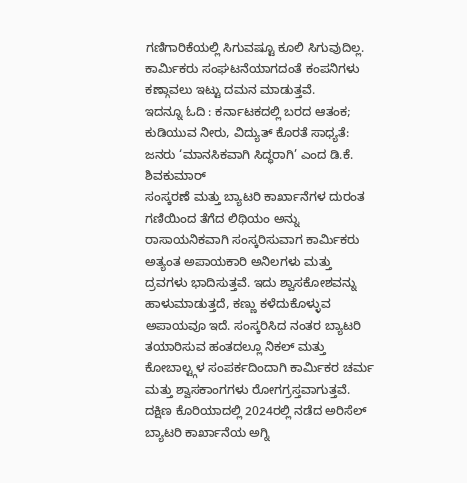ಗಣಿಗಾರಿಕೆಯಲ್ಲಿ ಸಿಗುವಷ್ಟೂ ಕೂಲಿ ಸಿಗುವುದಿಲ್ಲ. ಕಾರ್ಮಿಕರು ಸಂಘಟನೆಯಾಗದಂತೆ ಕಂಪನಿಗಳು ಕಣ್ಗಾವಲು ಇಟ್ಟು ದಮನ ಮಾಡುತ್ತವೆ.
ಇದನ್ನೂ ಓದಿ : ಕರ್ನಾಟಕದಲ್ಲಿ ಬರದ ಆತಂಕ; ಕುಡಿಯುವ ನೀರು, ವಿದ್ಯುತ್ ಕೊರತೆ ಸಾಧ್ಯತೆ: ಜನರು ‘ಮಾನಸಿಕವಾಗಿ ಸಿದ್ಧರಾಗಿ’ ಎಂದ ಡಿ.ಕೆ. ಶಿವಕುಮಾರ್
ಸಂಸ್ಕರಣೆ ಮತ್ತು ಬ್ಯಾಟರಿ ಕಾರ್ಖಾನೆಗಳ ದುರಂತ
ಗಣಿಯಿಂದ ತೆಗೆದ ಲಿಥಿಯಂ ಅನ್ನು ರಾಸಾಯನಿಕವಾಗಿ ಸಂಸ್ಕರಿಸುವಾಗ ಕಾರ್ಮಿಕರು ಅತ್ಯಂತ ಅಪಾಯಕಾರಿ ಅನಿಲಗಳು ಮತ್ತು ದ್ರವಗಳು ಭಾದಿಸುತ್ತವೆ. ಇದು ಶ್ವಾಸಕೋಶವನ್ನು ಹಾಳುಮಾಡುತ್ತದೆ, ಕಣ್ಣು ಕಳೆದುಕೊಳ್ಳುವ ಅಪಾಯವೂ ಇದೆ. ಸಂಸ್ಕರಿಸಿದ ನಂತರ ಬ್ಯಾಟರಿ ತಯಾರಿಸುವ ಹಂತದಲ್ಲೂ ನಿಕಲ್ ಮತ್ತು ಕೋಬಾಲ್ಟ್ಗಳ ಸಂಪರ್ಕದಿಂದಾಗಿ ಕಾರ್ಮಿಕರ ಚರ್ಮ ಮತ್ತು ಶ್ವಾಸಕಾಂಗಗಳು ರೋಗಗ್ರಸ್ತವಾಗುತ್ತವೆ. ದಕ್ಷಿಣ ಕೊರಿಯಾದಲ್ಲಿ 2024ರಲ್ಲಿ ನಡೆದ ಅರಿಸೆಲ್ ಬ್ಯಾಟರಿ ಕಾರ್ಖಾನೆಯ ಅಗ್ನಿ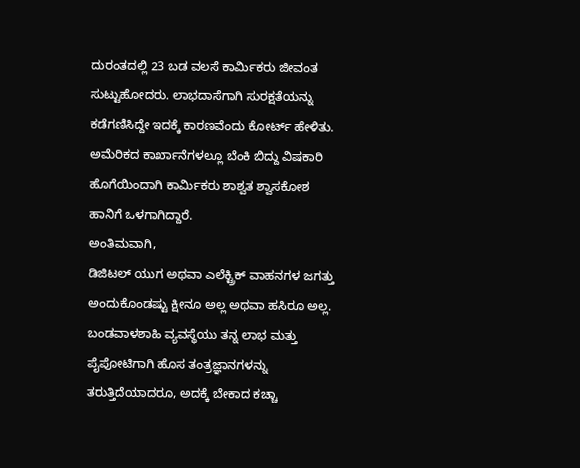ದುರಂತದಲ್ಲಿ 23 ಬಡ ವಲಸೆ ಕಾರ್ಮಿಕರು ಜೀವಂತ ಸುಟ್ಟುಹೋದರು. ಲಾಭದಾಸೆಗಾಗಿ ಸುರಕ್ಷತೆಯನ್ನು ಕಡೆಗಣಿಸಿದ್ದೇ ಇದಕ್ಕೆ ಕಾರಣವೆಂದು ಕೋರ್ಟ್ ಹೇಳಿತು. ಅಮೆರಿಕದ ಕಾರ್ಖಾನೆಗಳಲ್ಲೂ ಬೆಂಕಿ ಬಿದ್ದು ವಿಷಕಾರಿ ಹೊಗೆಯಿಂದಾಗಿ ಕಾರ್ಮಿಕರು ಶಾಶ್ವತ ಶ್ವಾಸಕೋಶ ಹಾನಿಗೆ ಒಳಗಾಗಿದ್ದಾರೆ.
ಅಂತಿಮವಾಗಿ,
ಡಿಜಿಟಲ್ ಯುಗ ಅಥವಾ ಎಲೆಕ್ಟ್ರಿಕ್ ವಾಹನಗಳ ಜಗತ್ತು ಅಂದುಕೊಂಡಷ್ಟು ಕ್ಷೀನೂ ಅಲ್ಲ ಅಥವಾ ಹಸಿರೂ ಅಲ್ಲ. ಬಂಡವಾಳಶಾಹಿ ವ್ಯವಸ್ಥೆಯು ತನ್ನ ಲಾಭ ಮತ್ತು ಪೈಪೋಟಿಗಾಗಿ ಹೊಸ ತಂತ್ರಜ್ಞಾನಗಳನ್ನು ತರುತ್ತಿದೆಯಾದರೂ, ಅದಕ್ಕೆ ಬೇಕಾದ ಕಚ್ಚಾ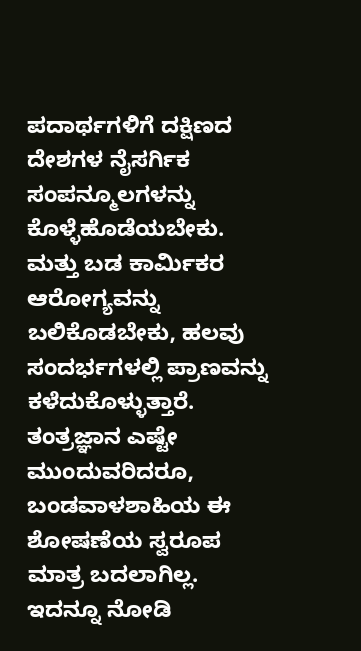ಪದಾರ್ಥಗಳಿಗೆ ದಕ್ಷಿಣದ ದೇಶಗಳ ನೈಸರ್ಗಿಕ ಸಂಪನ್ಮೂಲಗಳನ್ನು ಕೊಳ್ಳೆಹೊಡೆಯಬೇಕು. ಮತ್ತು ಬಡ ಕಾರ್ಮಿಕರ ಆರೋಗ್ಯವನ್ನು ಬಲಿಕೊಡಬೇಕು, ಹಲವು ಸಂದರ್ಭಗಳಲ್ಲಿ ಪ್ರಾಣವನ್ನು ಕಳೆದುಕೊಳ್ಳುತ್ತಾರೆ. ತಂತ್ರಜ್ಞಾನ ಎಷ್ಟೇ ಮುಂದುವರಿದರೂ, ಬಂಡವಾಳಶಾಹಿಯ ಈ ಶೋಷಣೆಯ ಸ್ವರೂಪ ಮಾತ್ರ ಬದಲಾಗಿಲ್ಲ.
ಇದನ್ನೂ ನೋಡಿ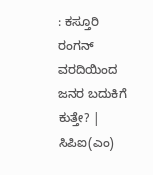: ಕಸ್ತೂರಿ ರಂಗನ್ ವರದಿಯಿಂದ ಜನರ ಬದುಕಿಗೆ ಕುತ್ತೇ? | ಸಿಪಿಐ(ಎಂ)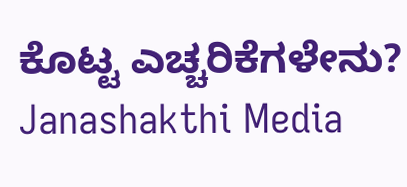ಕೊಟ್ಟ ಎಚ್ಚರಿಕೆಗಳೇನು? Janashakthi Media